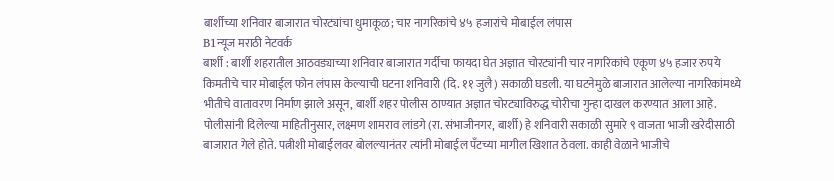बार्शीच्या शनिवार बाजारात चोरट्यांचा धुमाकूळ; चार नागरिकांचे ४५ हजारांचे मोबाईल लंपास
B1न्यूज मराठी नेटवर्क
बार्शी : बार्शी शहरातील आठवड्याच्या शनिवार बाजारात गर्दीचा फायदा घेत अज्ञात चोरट्यांनी चार नागरिकांचे एकूण ४५ हजार रुपये किमतीचे चार मोबाईल फोन लंपास केल्याची घटना शनिवारी (दि. ११ जुलै) सकाळी घडली. या घटनेमुळे बाजारात आलेल्या नागरिकांमध्ये भीतीचे वातावरण निर्माण झाले असून, बार्शी शहर पोलीस ठाण्यात अज्ञात चोरट्याविरुद्ध चोरीचा गुन्हा दाखल करण्यात आला आहे.
पोलीसांनी दिलेल्या माहितीनुसार, लक्ष्मण शामराव लांडगे (रा. संभाजीनगर, बार्शी) हे शनिवारी सकाळी सुमारे ९ वाजता भाजी खरेदीसाठी बाजारात गेले होते. पत्नीशी मोबाईलवर बोलल्यानंतर त्यांनी मोबाईल पॅंटच्या मागील खिशात ठेवला. काही वेळाने भाजीचे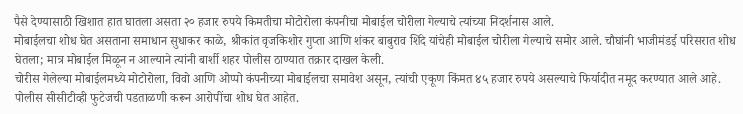पैसे देण्यासाठी खिशात हात घातला असता २० हजार रुपये किमतीचा मोटोरोला कंपनीचा मोबाईल चोरीला गेल्याचे त्यांच्या निदर्शनास आले.
मोबाईलचा शोध घेत असताना समाधान सुधाकर काळे, श्रीकांत वृजकिशोर गुप्ता आणि शंकर बाबुराव शिंदे यांचेही मोबाईल चोरीला गेल्याचे समोर आले. चौघांनी भाजीमंडई परिसरात शोध घेतला; मात्र मोबाईल मिळून न आल्याने त्यांनी बार्शी शहर पोलीस ठाण्यात तक्रार दाखल केली.
चोरीस गेलेल्या मोबाईलमध्ये मोटोरोला, विवो आणि ओप्पो कंपनीच्या मोबाईलचा समावेश असून, त्यांची एकूण किंमत ४५ हजार रुपये असल्याचे फिर्यादीत नमूद करण्यात आले आहे. पोलीस सीसीटीव्ही फुटेजची पडताळणी करून आरोपींचा शोध घेत आहेत.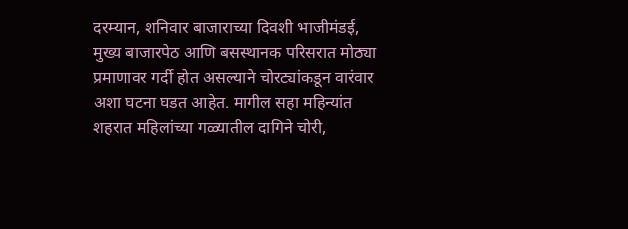दरम्यान, शनिवार बाजाराच्या दिवशी भाजीमंडई, मुख्य बाजारपेठ आणि बसस्थानक परिसरात मोठ्या प्रमाणावर गर्दी होत असल्याने चोरट्यांकडून वारंवार अशा घटना घडत आहेत. मागील सहा महिन्यांत शहरात महिलांच्या गळ्यातील दागिने चोरी,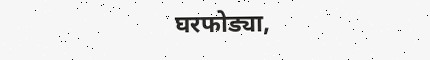घरफोड्या,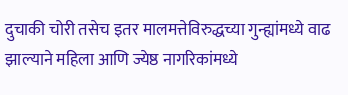दुचाकी चोरी तसेच इतर मालमत्तेविरुद्धच्या गुन्ह्यांमध्ये वाढ झाल्याने महिला आणि ज्येष्ठ नागरिकांमध्ये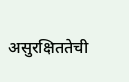असुरक्षिततेची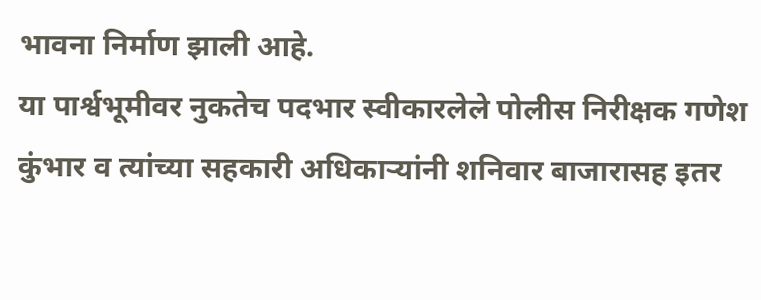भावना निर्माण झाली आहे.
या पार्श्वभूमीवर नुकतेच पदभार स्वीकारलेले पोलीस निरीक्षक गणेश कुंभार व त्यांच्या सहकारी अधिकाऱ्यांनी शनिवार बाजारासह इतर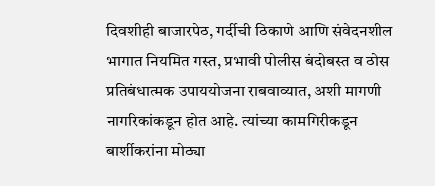दिवशीही बाजारपेठ, गर्दीची ठिकाणे आणि संवेदनशील भागात नियमित गस्त, प्रभावी पोलीस बंदोबस्त व ठोस प्रतिबंधात्मक उपाययोजना राबवाव्यात, अशी मागणी नागरिकांकडून होत आहे. त्यांच्या कामगिरीकडून बार्शीकरांना मोठ्या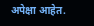अपेक्षा आहेत.